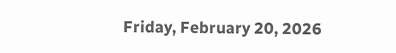Friday, February 20, 2026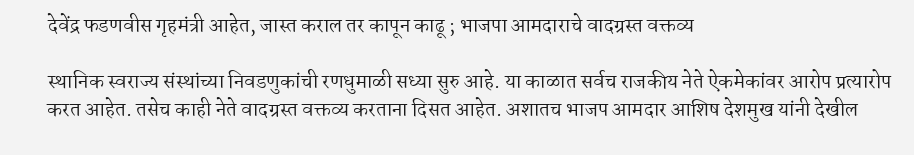देवेंद्र फडणवीस गृहमंत्री आहेत, जास्त कराल तर कापून काढू ; भाजपा आमदाराचे वादग्रस्त वक्तव्य

स्थानिक स्वराज्य संस्थांच्या निवडणुकांची रणधुमाळी सध्या सुरु आहे. या काळात सर्वच राजकीय नेते ऐकमेकांवर आरोप प्रत्यारोप करत आहेत. तसेच काही नेते वादग्रस्त वक्तव्य करताना दिसत आहेत. अशातच भाजप आमदार आशिष देशमुख यांनी देखील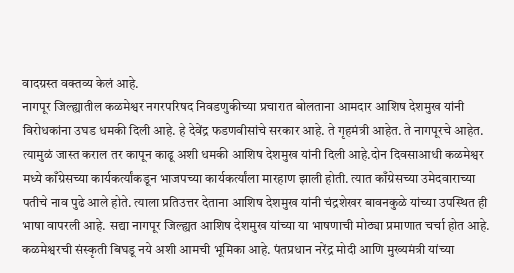वादग्रस्त वक्तव्य केलं आहे.
नागपूर जिल्ह्यातील कळमेश्वर नगरपरिषद निवडणुकीच्या प्रचारात बोलताना आमदार आशिष देशमुख यांनी विरोधकांना उघड धमकी दिली आहे. हे देवेंद्र फडणवीसांचे सरकार आहे. ते गृहमंत्री आहेत. ते नागपूरचे आहेत. त्यामुळं जास्त कराल तर कापून काढू अशी धमकी आशिष देशमुख यांनी दिली आहे.दोन दिवसाआधी कळमेश्वर मध्ये काँग्रेसच्या कार्यकर्त्यांकडून भाजपच्या कार्यकर्त्यांला मारहाण झाली होती. त्यात काँग्रेसच्या उमेदवाराच्या पतीचे नाव पुढे आले होते. त्याला प्रतिउत्तर देताना आशिष देशमुख यांनी चंद्रशेखर बावनकुळे यांच्या उपस्थित ही भाषा वापरली आहे. सद्या नागपूर जिल्ह्यत आशिष देशमुख यांच्या या भाषणाची मोठ्या प्रमाणात चर्चा होत आहे. कळमेश्वरची संस्कृती बिघडू नये अशी आमची भूमिका आहे. पंतप्रधान नरेंद्र मोदी आणि मुख्यमंत्री यांच्या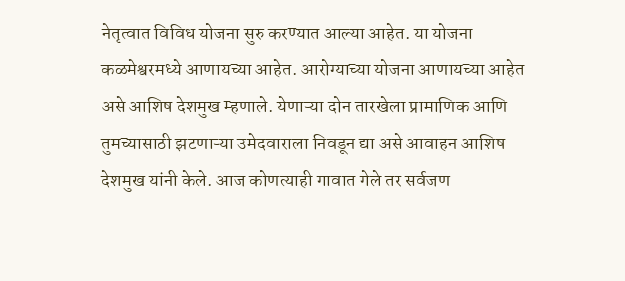नेतृत्वात विविध योजना सुरु करण्यात आल्या आहेत. या योजना कळमेश्वरमध्ये आणायच्या आहेत. आरोग्याच्या योजना आणायच्या आहेत असे आशिष देशमुख म्हणाले. येणाऱ्या दोन तारखेला प्रामाणिक आणि तुमच्यासाठी झटणाऱ्या उमेदवाराला निवडून द्या असे आवाहन आशिष देशमुख यांनी केले. आज कोणत्याही गावात गेले तर सर्वजण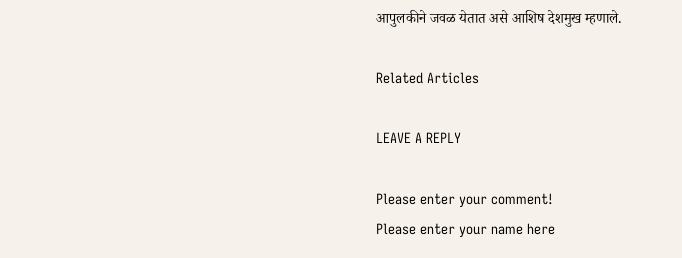आपुलकीने जवळ येतात असे आशिष देशमुख म्हणाले.

Related Articles

LEAVE A REPLY

Please enter your comment!
Please enter your name here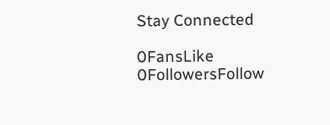Stay Connected

0FansLike
0FollowersFollow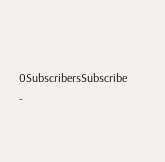0SubscribersSubscribe
-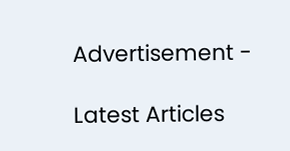Advertisement -

Latest Articles